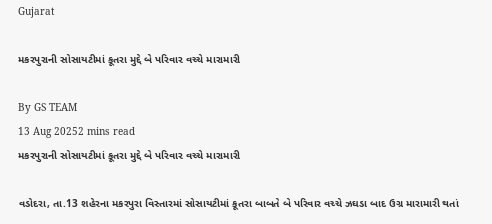Gujarat

મકરપુરાની સોસાયટીમાં કૂતરા મુદ્દે બે પરિવાર વચ્ચે મારામારી

By GS TEAM
13 Aug 20252 mins read
મકરપુરાની સોસાયટીમાં કૂતરા મુદ્દે બે પરિવાર વચ્ચે મારામારી

વડોદરા, તા.13 શહેરના મકરપુરા વિસ્તારમાં સોસાયટીમાં કૂતરા બાબતે બે પરિવાર વચ્ચે ઝઘડા બાદ ઉગ્ર મારામારી થતાં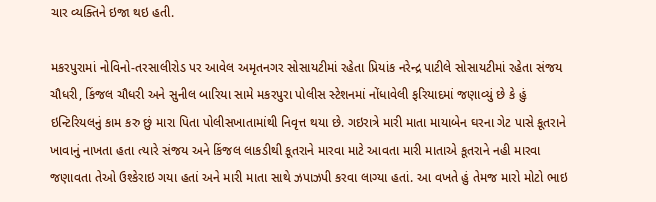ચાર વ્યક્તિને ઇજા થઇ હતી.

મકરપુરામાં નોવિનો-તરસાલીરોડ પર આવેલ અમૃતનગર સોસાયટીમાં રહેતા પ્રિયાંક નરેન્દ્ર પાટીલે સોસાયટીમાં રહેતા સંજય ચૌધરી, કિંજલ ચૌધરી અને સુનીલ બારિયા સામે મકરપુરા પોલીસ સ્ટેશનમાં નોંધાવેલી ફરિયાદમાં જણાવ્યું છે કે હું ઇન્ટિરિયલનું કામ કરુ છું મારા પિતા પોલીસખાતામાંથી નિવૃત્ત થયા છે. ગઇરાત્રે મારી માતા માયાબેન ઘરના ગેટ પાસે કૂતરાને ખાવાનું નાખતા હતા ત્યારે સંજય અને કિંજલ લાકડીથી કૂતરાને મારવા માટે આવતા મારી માતાએ કૂતરાને નહી મારવા જણાવતા તેઓ ઉશ્કેરાઇ ગયા હતાં અને મારી માતા સાથે ઝપાઝપી કરવા લાગ્યા હતાં. આ વખતે હું તેમજ મારો મોટો ભાઇ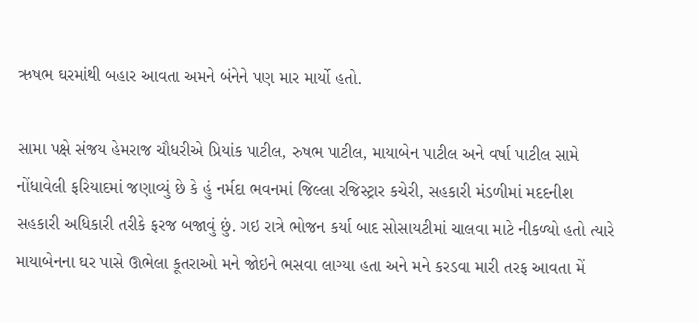ઋષભ ઘરમાંથી બહાર આવતા અમને બંનેને પણ માર માર્યો હતો.

સામા પક્ષે સંજય હેમરાજ ચૌધરીએ પ્રિયાંક પાટીલ, રુષભ પાટીલ, માયાબેન પાટીલ અને વર્ષા પાટીલ સામે નોંધાવેલી ફરિયાદમાં જણાવ્યું છે કે હું નર્મદા ભવનમાં જિલ્લા રજિસ્ટ્રાર કચેરી, સહકારી મંડળીમાં મદદનીશ સહકારી અધિકારી તરીકે ફરજ બજાવું છું. ગઇ રાત્રે ભોજન કર્યા બાદ સોસાયટીમાં ચાલવા માટે નીકળ્યો હતો ત્યારે માયાબેનના ઘર પાસે ઊભેલા કૂતરાઓ મને જોઇને ભસવા લાગ્યા હતા અને મને કરડવા મારી તરફ આવતા મેં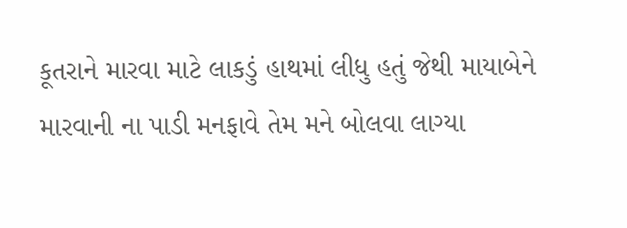કૂતરાને મારવા માટે લાકડું હાથમાં લીધુ હતું જેથી માયાબેને મારવાની ના પાડી મનફાવે તેમ મને બોલવા લાગ્યા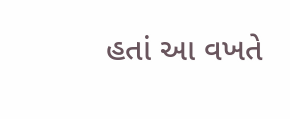હતાં આ વખતે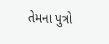તેમના પુત્રો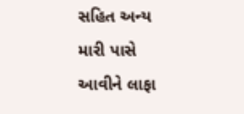સહિત અન્ય મારી પાસે આવીને લાફા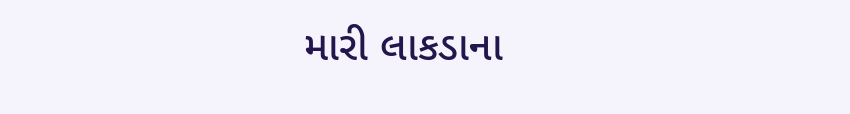મારી લાકડાના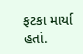ફટકા માર્યા હતાં.